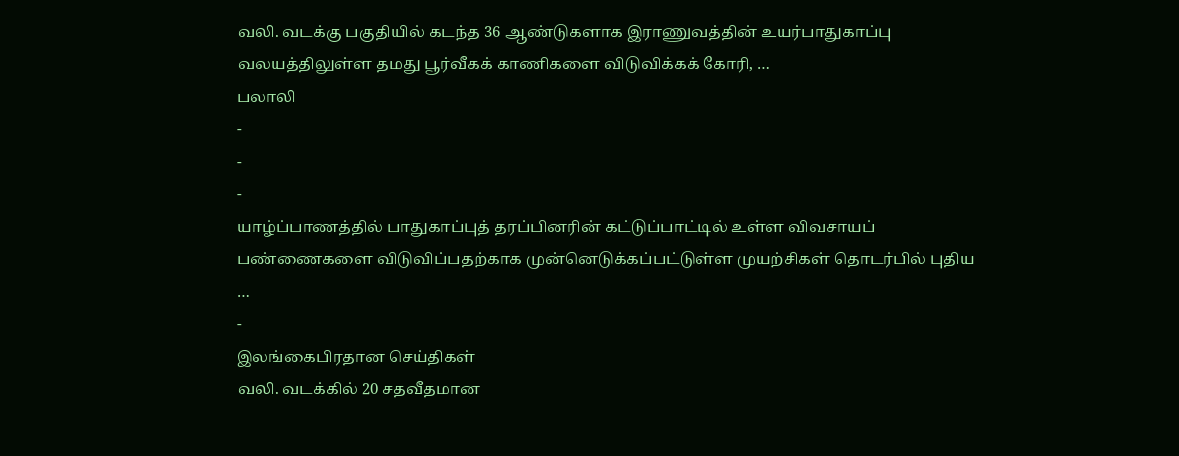வலி. வடக்கு பகுதியில் கடந்த 36 ஆண்டுகளாக இராணுவத்தின் உயர்பாதுகாப்பு வலயத்திலுள்ள தமது பூர்வீகக் காணிகளை விடுவிக்கக் கோரி, …
பலாலி
-
-
-
யாழ்ப்பாணத்தில் பாதுகாப்புத் தரப்பினரின் கட்டுப்பாட்டில் உள்ள விவசாயப் பண்ணைகளை விடுவிப்பதற்காக முன்னெடுக்கப்பட்டுள்ள முயற்சிகள் தொடர்பில் புதிய …
-
இலங்கைபிரதான செய்திகள்
வலி. வடக்கில் 20 சதவீதமான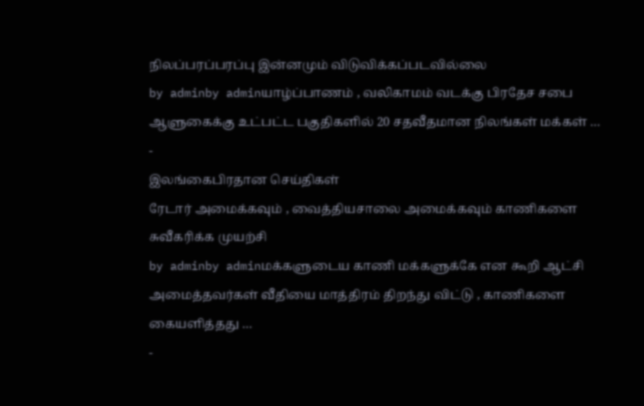நிலப்பரப்பரப்பு இன்னமும் விடுவிக்கப்படவில்லை
by adminby adminயாழ்ப்பாணம் , வலிகாமம் வடக்கு பிரதேச சபை ஆளுகைக்கு உட்பட்ட பகுதிகளில் 20 சதவீதமான நிலங்கள் மக்கள் …
-
இலங்கைபிரதான செய்திகள்
ரேடார் அமைக்கவும் , வைத்தியசாலை அமைக்கவும் காணிகளை சுவீகரிக்க முயற்சி
by adminby adminமக்களுடைய காணி மக்களுக்கே என கூறி ஆட்சி அமைத்தவர்கள் வீதியை மாத்திரம் திறந்து விட்டு , காணிகளை கையளித்தது …
-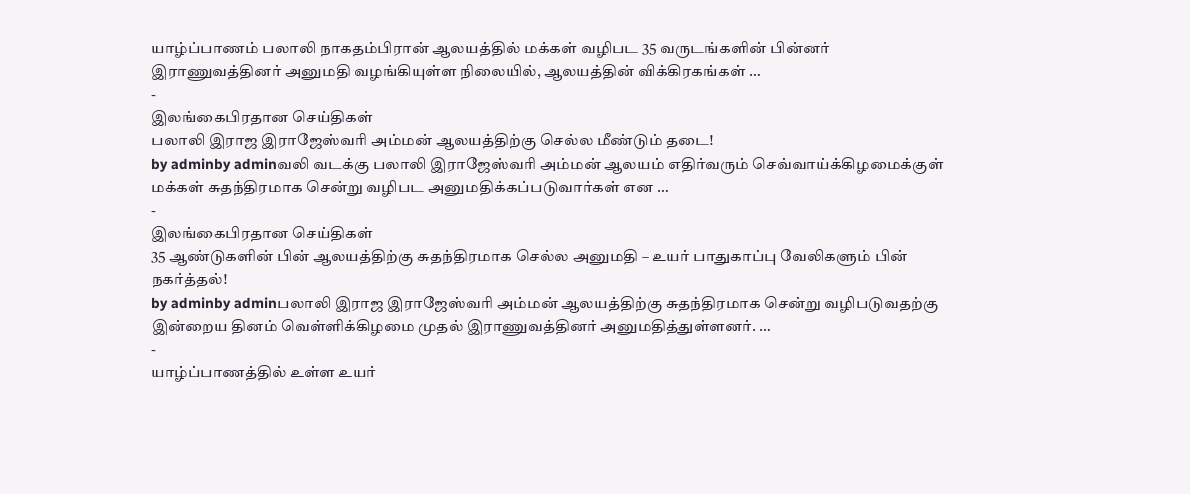யாழ்ப்பாணம் பலாலி நாகதம்பிரான் ஆலயத்தில் மக்கள் வழிபட 35 வருடங்களின் பின்னர் இராணுவத்தினர் அனுமதி வழங்கியுள்ள நிலையில், ஆலயத்தின் விக்கிரகங்கள் …
-
இலங்கைபிரதான செய்திகள்
பலாலி இராஜ இராஜேஸ்வரி அம்மன் ஆலயத்திற்கு செல்ல மீண்டும் தடை!
by adminby adminவலி வடக்கு பலாலி இராஜேஸ்வரி அம்மன் ஆலயம் எதிர்வரும் செவ்வாய்க்கிழமைக்குள் மக்கள் சுதந்திரமாக சென்று வழிபட அனுமதிக்கப்படுவார்கள் என …
-
இலங்கைபிரதான செய்திகள்
35 ஆண்டுகளின் பின் ஆலயத்திற்கு சுதந்திரமாக செல்ல அனுமதி – உயர் பாதுகாப்பு வேலிகளும் பின் நகர்த்தல்!
by adminby adminபலாலி இராஜ இராஜேஸ்வரி அம்மன் ஆலயத்திற்கு சுதந்திரமாக சென்று வழிபடுவதற்கு இன்றைய தினம் வெள்ளிக்கிழமை முதல் இராணுவத்தினர் அனுமதித்துள்ளனர். …
-
யாழ்ப்பாணத்தில் உள்ள உயர்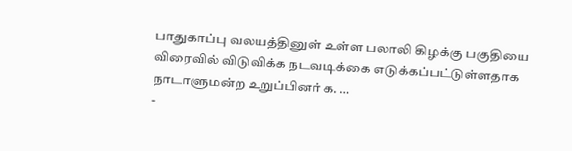பாதுகாப்பு வலயத்தினுள் உள்ள பலாலி கிழக்கு பகுதியை விரைவில் விடுவிக்க நடவடிக்கை எடுக்கப்பட்டுள்ளதாக நாடாளுமன்ற உறுப்பினர் க. …
-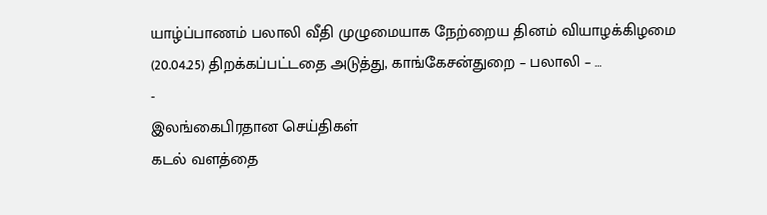யாழ்ப்பாணம் பலாலி வீதி முழுமையாக நேற்றைய தினம் வியாழக்கிழமை (20.04.25) திறக்கப்பட்டதை அடுத்து, காங்கேசன்துறை – பலாலி – …
-
இலங்கைபிரதான செய்திகள்
கடல் வளத்தை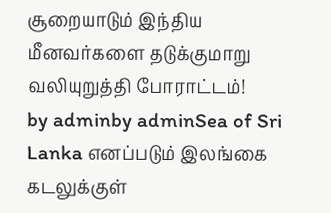சூறையாடும் இந்திய மீனவர்களை தடுக்குமாறு வலியுறுத்தி போராட்டம்!
by adminby adminSea of Sri Lanka எனப்படும் இலங்கை கடலுக்குள்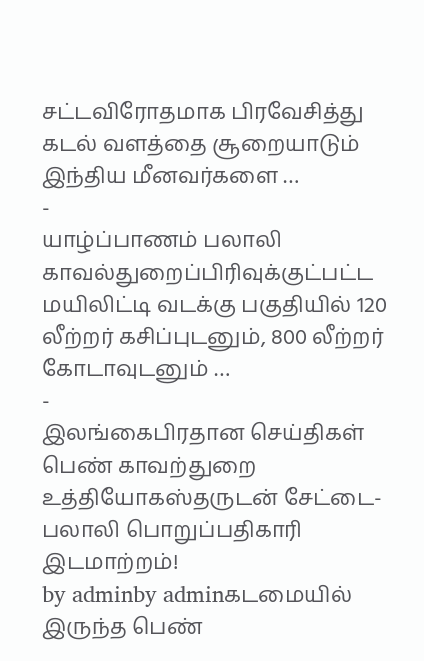சட்டவிரோதமாக பிரவேசித்து கடல் வளத்தை சூறையாடும் இந்திய மீனவர்களை …
-
யாழ்ப்பாணம் பலாலி காவல்துறைப்பிரிவுக்குட்பட்ட மயிலிட்டி வடக்கு பகுதியில் 120 லீற்றர் கசிப்புடனும், 800 லீற்றர் கோடாவுடனும் …
-
இலங்கைபிரதான செய்திகள்
பெண் காவற்துறை உத்தியோகஸ்தருடன் சேட்டை- பலாலி பொறுப்பதிகாரி இடமாற்றம்!
by adminby adminகடமையில் இருந்த பெண்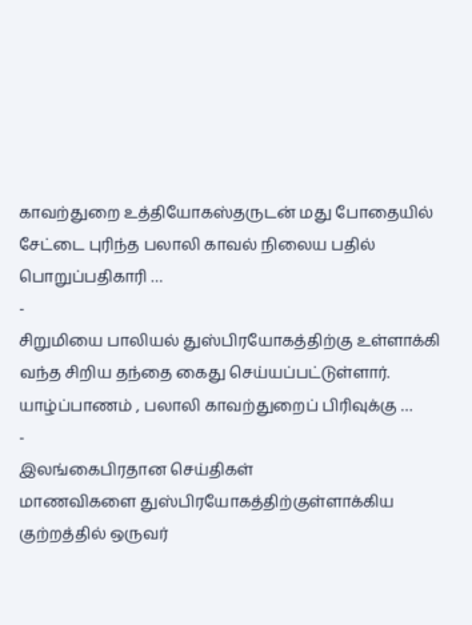காவற்துறை உத்தியோகஸ்தருடன் மது போதையில் சேட்டை புரிந்த பலாலி காவல் நிலைய பதில் பொறுப்பதிகாரி …
-
சிறுமியை பாலியல் துஸ்பிரயோகத்திற்கு உள்ளாக்கி வந்த சிறிய தந்தை கைது செய்யப்பட்டுள்ளார். யாழ்ப்பாணம் , பலாலி காவற்துறைப் பிரிவுக்கு …
-
இலங்கைபிரதான செய்திகள்
மாணவிகளை துஸ்பிரயோகத்திற்குள்ளாக்கிய குற்றத்தில் ஒருவர்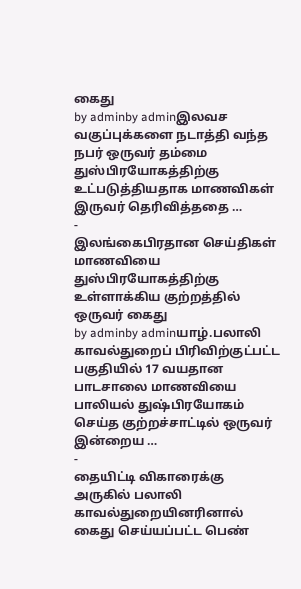கைது
by adminby adminஇலவச வகுப்புக்களை நடாத்தி வந்த நபர் ஒருவர் தம்மை துஸ்பிரயோகத்திற்கு உட்படுத்தியதாக மாணவிகள் இருவர் தெரிவித்ததை …
-
இலங்கைபிரதான செய்திகள்
மாணவியை துஸ்பிரயோகத்திற்கு உள்ளாக்கிய குற்றத்தில் ஒருவர் கைது
by adminby adminயாழ்.பலாலி காவல்துறைப் பிரிவிற்குட்பட்ட பகுதியில் 17 வயதான பாடசாலை மாணவியை பாலியல் துஷ்பிரயோகம் செய்த குற்றச்சாட்டில் ஒருவர் இன்றைய …
-
தையிட்டி விகாரைக்கு அருகில் பலாலி காவல்துறையினரினால் கைது செய்யப்பட்ட பெண்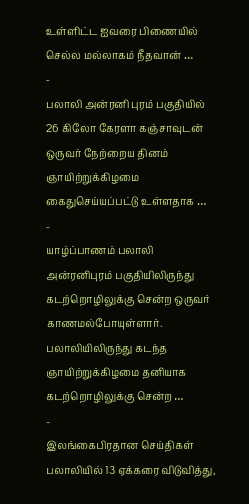உள்ளிட்ட ஐவரை பிணையில் செல்ல மல்லாகம் நீதவான் …
-
பலாலி அன்ரனி புரம் பகுதியில் 26 கிலோ கேரளா கஞ்சாவுடன் ஒருவர் நேற்றைய தினம் ஞாயிற்றுக்கிழமை கைதுசெய்யப்பட்டு உள்ளதாக …
-
யாழ்ப்பாணம் பலாலி அன்ரனிபுரம் பகுதியிலிருந்து கடற்றொழிலுக்கு சென்ற ஒருவர் காணமல்போயுள்ளார். பலாலியிலிருந்து கடந்த ஞாயிற்றுக்கிழமை தனியாக கடற்றொழிலுக்கு சென்ற …
-
இலங்கைபிரதான செய்திகள்
பலாலியில் 13 ஏக்கரை விடுவித்து,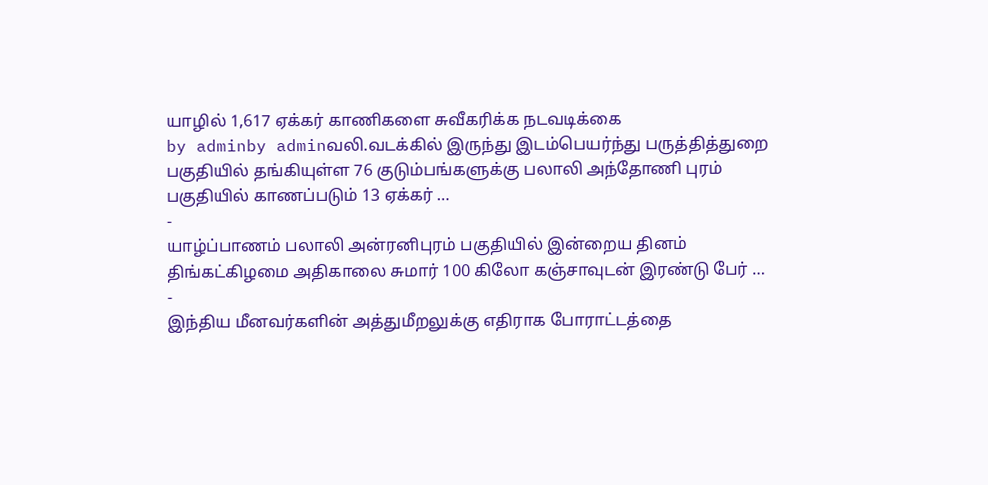யாழில் 1,617 ஏக்கர் காணிகளை சுவீகரிக்க நடவடிக்கை
by adminby adminவலி.வடக்கில் இருந்து இடம்பெயர்ந்து பருத்தித்துறை பகுதியில் தங்கியுள்ள 76 குடும்பங்களுக்கு பலாலி அந்தோணி புரம் பகுதியில் காணப்படும் 13 ஏக்கர் …
-
யாழ்ப்பாணம் பலாலி அன்ரனிபுரம் பகுதியில் இன்றைய தினம் திங்கட்கிழமை அதிகாலை சுமார் 100 கிலோ கஞ்சாவுடன் இரண்டு பேர் …
-
இந்திய மீனவர்களின் அத்துமீறலுக்கு எதிராக போராட்டத்தை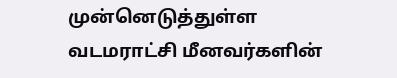முன்னெடுத்துள்ள வடமராட்சி மீனவர்களின்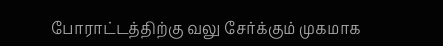போராட்டத்திற்கு வலு சேர்க்கும் முகமாக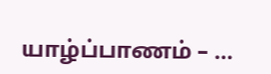யாழ்ப்பாணம் – …